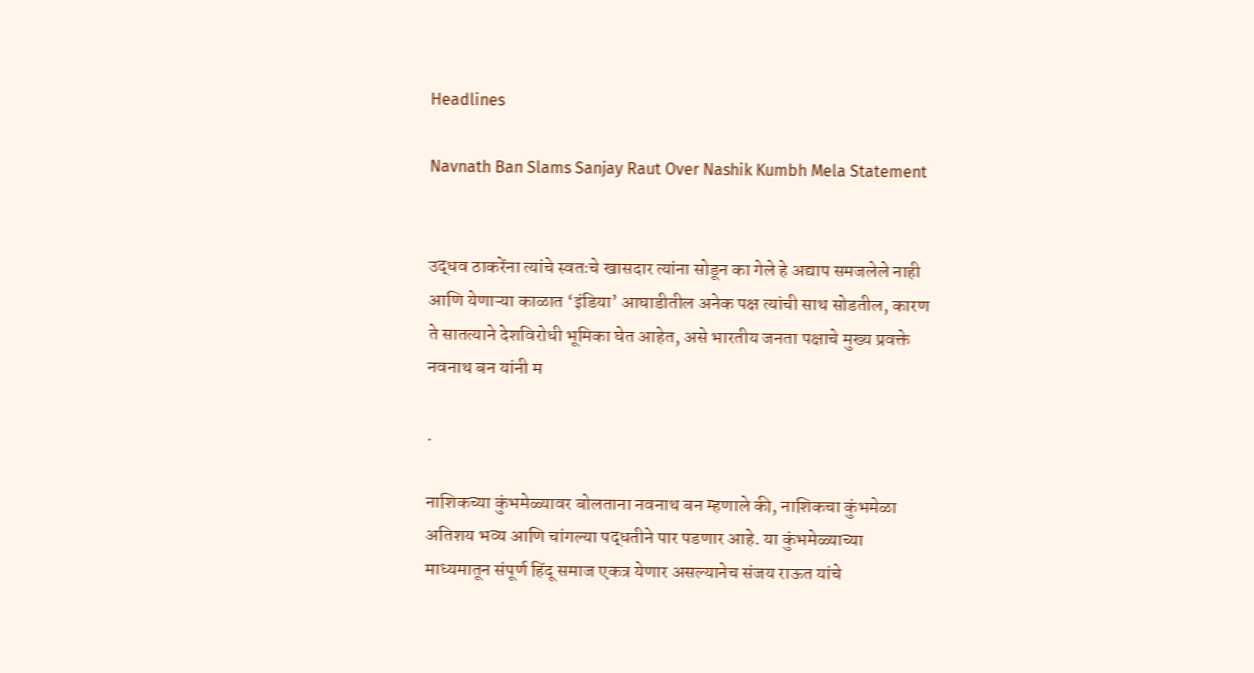Headlines

Navnath Ban Slams Sanjay Raut Over Nashik Kumbh Mela Statement


उद्धव ठाकरेंना त्यांचे स्वतःचे खासदार त्यांना सोडून का गेले हे अद्याप समजलेले नाही आणि येणाऱ्या काळात ‘इंडिया’ आघाडीतील अनेक पक्ष त्यांची साथ सोडतील, कारण ते सातत्याने देशविरोधी भूमिका घेत आहेत, असे भारतीय जनता पक्षाचे मुख्य प्रवक्ते नवनाथ बन यांनी म

.

नाशिकच्या कुंभमेळ्यावर बोलताना नवनाथ बन म्हणाले की, नाशिकचा कुंभमेळा अतिशय भव्य आणि चांगल्या पद्धतीने पार पडणार आहे. या कुंभमेळ्याच्या माध्यमातून संपूर्ण हिंदू समाज एकत्र येणार असल्यानेच संजय राऊत यांचे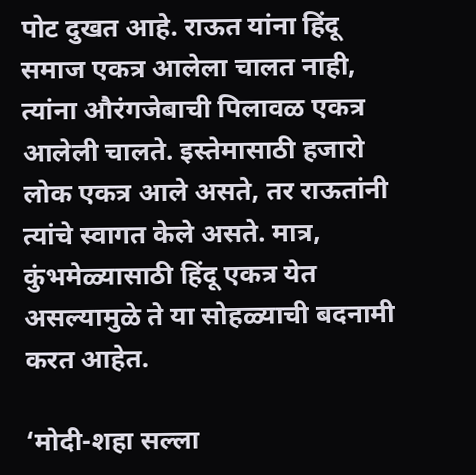पोट दुखत आहे. राऊत यांना हिंदू समाज एकत्र आलेला चालत नाही, त्यांना औरंगजेबाची पिलावळ एकत्र आलेली चालते. इस्तेमासाठी हजारो लोक एकत्र आले असते, तर राऊतांनी त्यांचे स्वागत केले असते. मात्र, कुंभमेळ्यासाठी हिंदू एकत्र येत असल्यामुळे ते या सोहळ्याची बदनामी करत आहेत.

‘मोदी-शहा सल्ला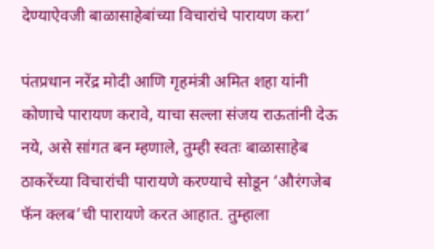देण्याऐवजी बाळासाहेबांच्या विचारांचे पारायण करा’

पंतप्रधान नरेंद्र मोदी आणि गृहमंत्री अमित शहा यांनी कोणाचे पारायण करावे, याचा सल्ला संजय राऊतांनी देऊ नये, असे सांगत बन म्हणाले, तुम्ही स्वतः बाळासाहेब ठाकरेंच्या विचारांची पारायणे करण्याचे सोडून ‘औरंगजेब फॅन क्लब’ची पारायणे करत आहात. तुम्हाला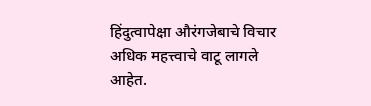हिंदुत्वापेक्षा औरंगजेबाचे विचार अधिक महत्त्वाचे वाटू लागले आहेत.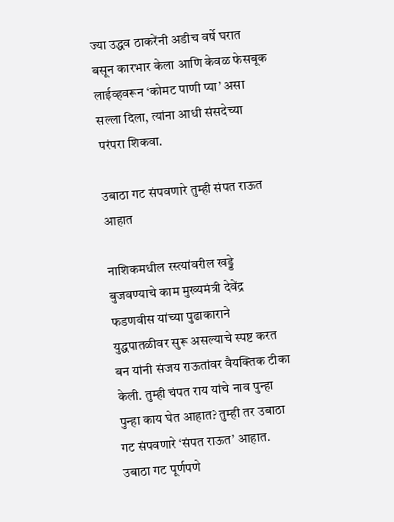ज्या उद्धव ठाकरेंनी अडीच वर्षे घरात बसून कारभार केला आणि केवळ फेसबूक लाईव्हवरून ‘कोमट पाणी प्या’ असा सल्ला दिला, त्यांना आधी संसदेच्या परंपरा शिकवा.

उबाठा गट संपवणारे तुम्ही संपत राऊत आहात

नाशिकमधील रस्त्यांवरील खड्डे बुजवण्याचे काम मुख्यमंत्री देवेंद्र फडणवीस यांच्या पुढाकाराने युद्धपातळीवर सुरू असल्याचे स्पष्ट करत बन यांनी संजय राऊतांवर वैयक्तिक टीका केली. तुम्ही चंपत राय यांचे नाव पुन्हा पुन्हा काय घेत आहात? तुम्ही तर उबाठा गट संपवणारे ‘संपत राऊत’ आहात. उबाठा गट पूर्णपणे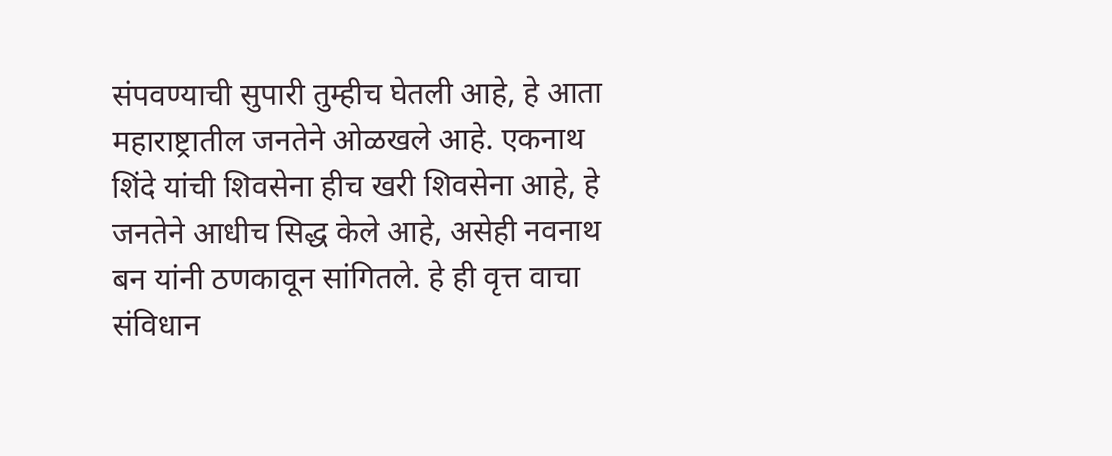संपवण्याची सुपारी तुम्हीच घेतली आहे, हे आता महाराष्ट्रातील जनतेने ओळखले आहे. एकनाथ शिंदे यांची शिवसेना हीच खरी शिवसेना आहे, हे जनतेने आधीच सिद्ध केले आहे, असेही नवनाथ बन यांनी ठणकावून सांगितले. हे ही वृत्त वाचा संविधान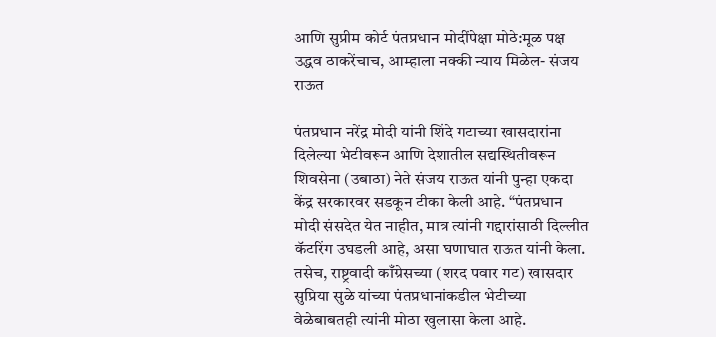आणि सुप्रीम कोर्ट पंतप्रधान मोदींपेक्षा मोठे:मूळ पक्ष उद्धव ठाकरेंचाच, आम्हाला नक्की न्याय मिळेल- संजय राऊत

पंतप्रधान नरेंद्र मोदी यांनी शिंदे गटाच्या खासदारांना दिलेल्या भेटीवरून आणि देशातील सद्यस्थितीवरून शिवसेना (उबाठा) नेते संजय राऊत यांनी पुन्हा एकदा केंद्र सरकारवर सडकून टीका केली आहे. “पंतप्रधान मोदी संसदेत येत नाहीत, मात्र त्यांनी गद्दारांसाठी दिल्लीत कॅटरिंग उघडली आहे, असा घणाघात राऊत यांनी केला. तसेच, राष्ट्रवादी काँग्रेसच्या (शरद पवार गट) खासदार सुप्रिया सुळे यांच्या पंतप्रधानांकडील भेटीच्या वेळेबाबतही त्यांनी मोठा खुलासा केला आहे.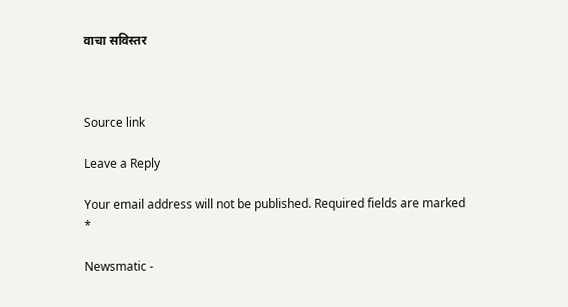वाचा सविस्तर



Source link

Leave a Reply

Your email address will not be published. Required fields are marked *

Newsmatic -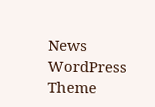News WordPress Theme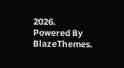2026. Powered By BlazeThemes.